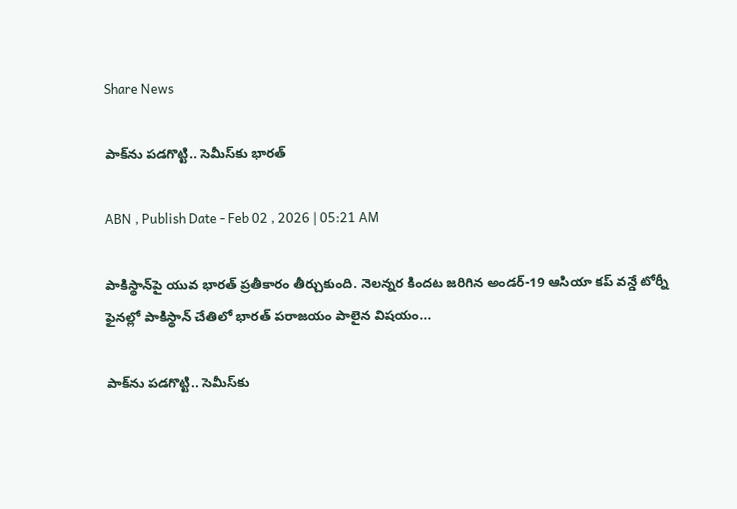Share News

పాక్‌ను పడగొట్టి.. సెమీస్‌కు భారత్‌

ABN , Publish Date - Feb 02 , 2026 | 05:21 AM

పాకిస్థాన్‌పై యువ భారత్‌ ప్రతీకారం తీర్చుకుంది. నెలన్నర కిందట జరిగిన అండర్‌-19 ఆసియా కప్‌ వన్డే టోర్నీ ఫైనల్లో పాకిస్థాన్‌ చేతిలో భారత్‌ పరాజయం పాలైన విషయం...

పాక్‌ను పడగొట్టి.. సెమీస్‌కు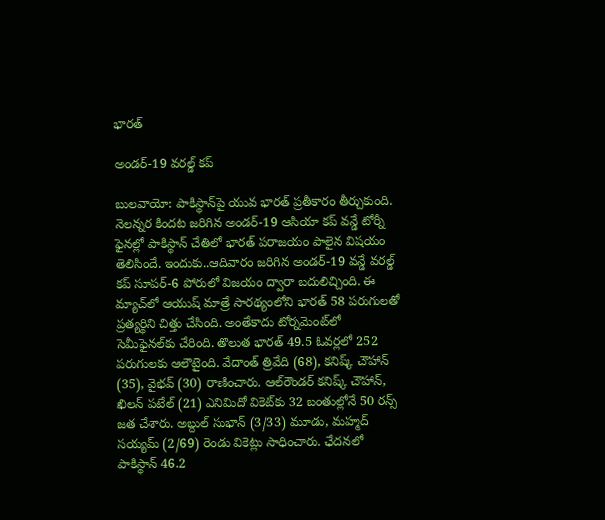భారత్‌

అండర్‌-19 వరల్డ్‌ కప్‌

బులవాయో: పాకిస్థాన్‌పై యువ భారత్‌ ప్రతీకారం తీర్చుకుంది. నెలన్నర కిందట జరిగిన అండర్‌-19 ఆసియా కప్‌ వన్డే టోర్నీ ఫైనల్లో పాకిస్థాన్‌ చేతిలో భారత్‌ పరాజయం పాలైన విషయం తెలిసిందే. ఇందుకు..ఆదివారం జరిగిన అండర్‌-19 వన్డే వరల్డ్‌ కప్‌ సూపర్‌-6 పోరులో విజయం ద్వారా బదులిచ్చింది. ఈ మ్యాచ్‌లో ఆయుష్‌ మాత్రే సారథ్యంలోని భారత్‌ 58 పరుగులతో ప్రత్యర్థిని చిత్తు చేసింది. అంతేకాదు టోర్నమెంట్‌లో సెమీఫైనల్‌కు చేరింది. తొలుత భారత్‌ 49.5 ఓవర్లలో 252 పరుగులకు ఆలౌటైంది. వేదాంత్‌ త్రివేది (68), కనిష్క్‌ చౌహాన్‌ (35), వైభవ్‌ (30) రాణించారు. ఆల్‌రౌండర్‌ కనిష్క్‌ చౌహాన్‌, ఖిలన్‌ పటేల్‌ (21) ఎనిమిదో వికెట్‌కు 32 బంతుల్లోనే 50 రన్స్‌ జత చేశారు. అబ్దుల్‌ సుభాన్‌ (3/33) మూడు, మహ్మద్‌ సయ్యమ్‌ (2/69) రెండు వికెట్లు సాధించారు. ఛేదనలో పాకిస్థాన్‌ 46.2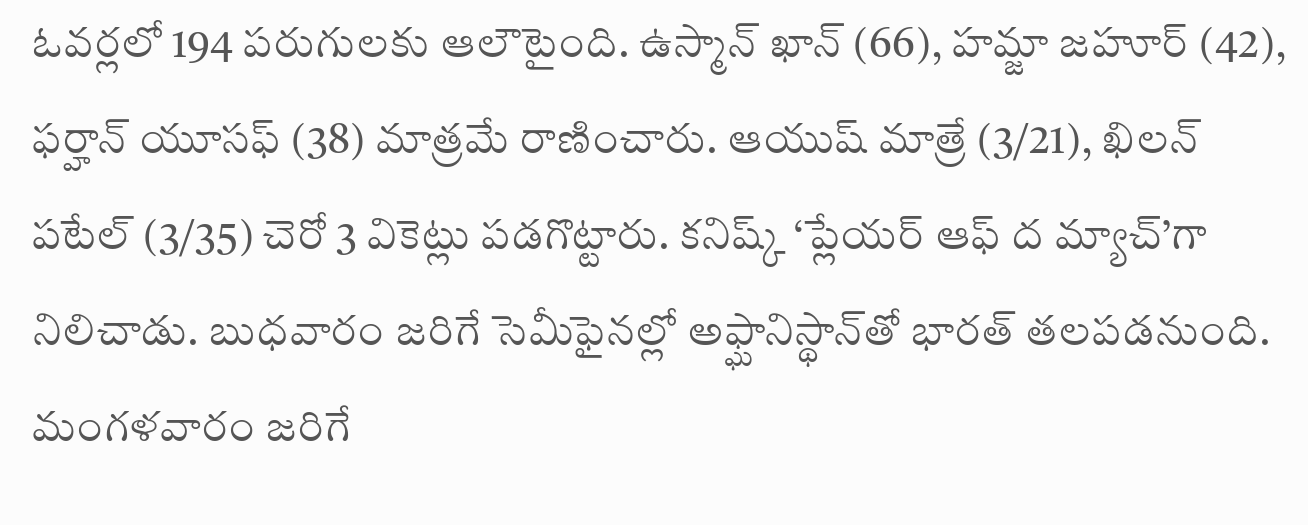ఓవర్లలో 194 పరుగులకు ఆలౌటైంది. ఉస్మాన్‌ ఖాన్‌ (66), హమ్జా జహూర్‌ (42), ఫర్హాన్‌ యూసఫ్‌ (38) మాత్రమే రాణించారు. ఆయుష్‌ మాత్రే (3/21), ఖిలన్‌ పటేల్‌ (3/35) చెరో 3 వికెట్లు పడగొట్టారు. కనిష్క్‌ ‘ప్లేయర్‌ ఆఫ్‌ ద మ్యాచ్‌’గా నిలిచాడు. బుధవారం జరిగే సెమీఫైనల్లో అఫ్ఘానిస్థాన్‌తో భారత్‌ తలపడనుంది. మంగళవారం జరిగే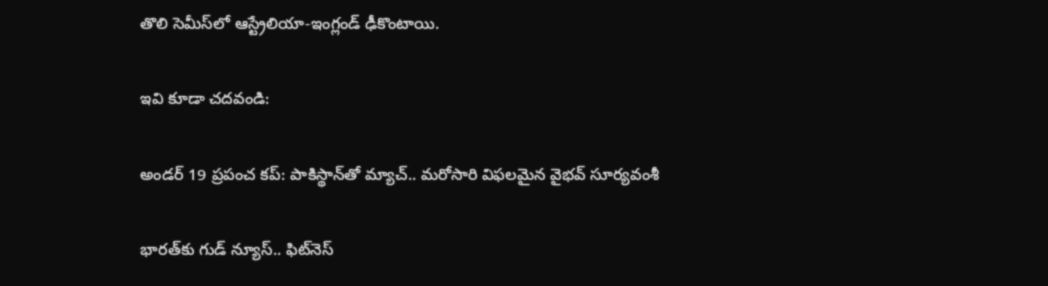తొలి సెమీస్‌లో ఆస్ట్రేలియా-ఇంగ్లండ్‌ ఢీకొంటాయి.

ఇవి కూడా చదవండి:

అండర్ 19 ప్రపంచ కప్: పాకిస్థాన్‌తో మ్యాచ్.. మరోసారి విఫలమైన వైభవ్ సూర్యవంశీ

భారత్‌కు గుడ్ న్యూస్.. ఫిట్‌నెస్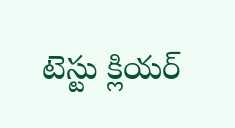టెస్టు క్లియర్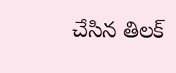చేసిన తిలక్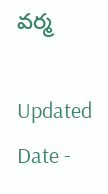వర్మ

Updated Date -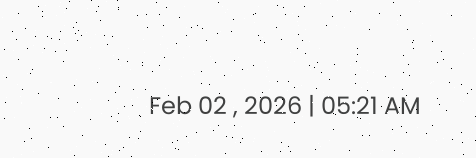Feb 02 , 2026 | 05:21 AM